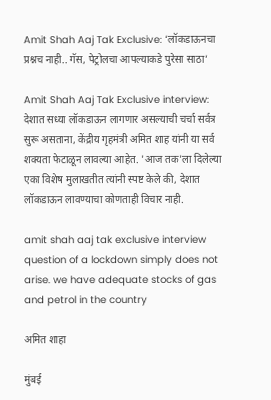Amit Shah Aaj Tak Exclusive: ‘लॉकडाऊनचा प्रश्नच नाही.. गॅस, पेट्रोलचा आपल्याकडे पुरेसा साठा’

Amit Shah Aaj Tak Exclusive interview: देशात सध्या लॉकडाऊन लागणार असल्याची चर्चा सर्वत्र सुरू असताना, केंद्रीय गृहमंत्री अमित शाह यांनी या सर्व शक्यता फेटाळून लावल्या आहेत. 'आज तक'ला दिलेल्या एका विशेष मुलाखतीत त्यांनी स्पष्ट केले की, देशात लॉकडाऊन लावण्याचा कोणताही विचार नाही.

amit shah aaj tak exclusive interview question of a lockdown simply does not arise. we have adequate stocks of gas and petrol in the country

अमित शाहा

मुंबई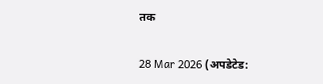तक

28 Mar 2026 (अपडेटेड: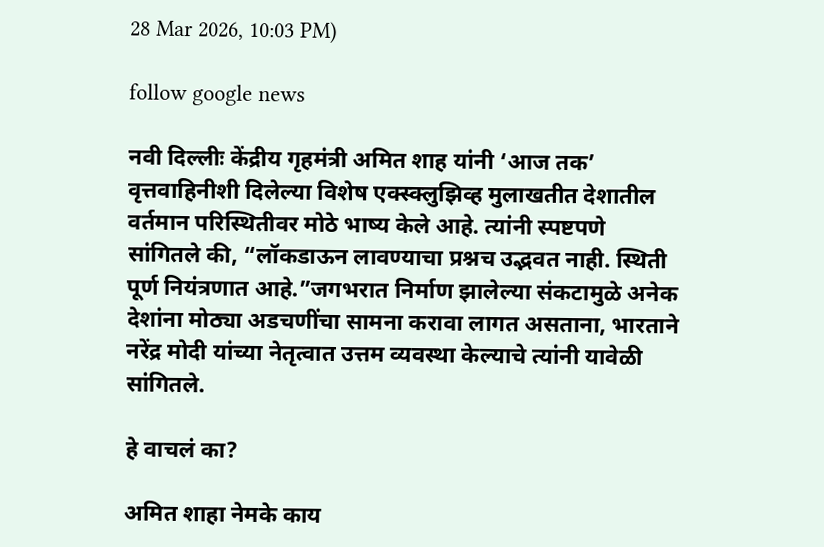28 Mar 2026, 10:03 PM)

follow google news

नवी दिल्लीः केंद्रीय गृहमंत्री अमित शाह यांनी ‘आज तक’ वृत्तवाहिनीशी दिलेल्या विशेष एक्स्क्लुझिव्ह मुलाखतीत देशातील वर्तमान परिस्थितीवर मोठे भाष्य केले आहे. त्यांनी स्पष्टपणे सांगितले की, “लॉकडाऊन लावण्याचा प्रश्नच उद्भवत नाही. स्थिती पूर्ण नियंत्रणात आहे.”जगभरात निर्माण झालेल्या संकटामुळे अनेक देशांना मोठ्या अडचणींचा सामना करावा लागत असताना, भारताने नरेंद्र मोदी यांच्या नेतृत्वात उत्तम व्यवस्था केल्याचे त्यांनी यावेळी सांगितले.

हे वाचलं का?

अमित शाहा नेमके काय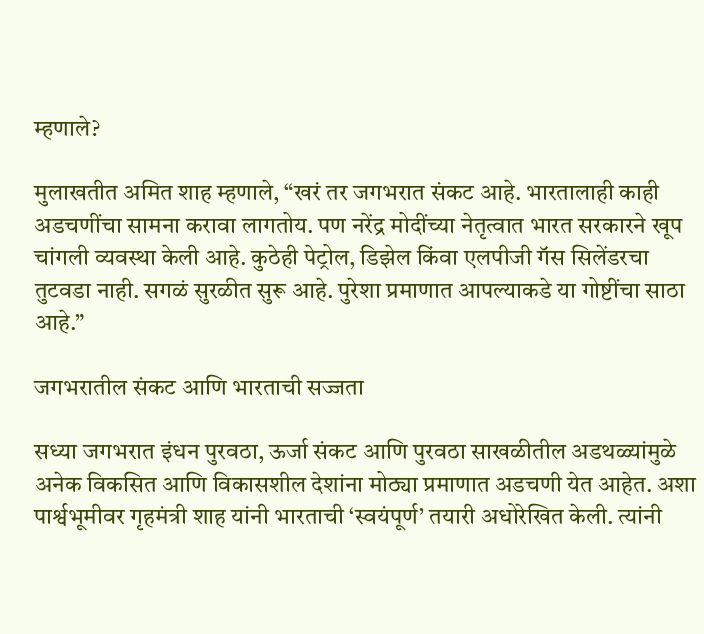म्हणाले?

मुलाखतीत अमित शाह म्हणाले, “खरं तर जगभरात संकट आहे. भारतालाही काही अडचणींचा सामना करावा लागतोय. पण नरेंद्र मोदींच्या नेतृत्वात भारत सरकारने खूप चांगली व्यवस्था केली आहे. कुठेही पेट्रोल, डिझेल किंवा एलपीजी गॅस सिलेंडरचा तुटवडा नाही. सगळं सुरळीत सुरू आहे. पुरेशा प्रमाणात आपल्याकडे या गोष्टींचा साठा आहे.”

जगभरातील संकट आणि भारताची सज्जता

सध्या जगभरात इंधन पुरवठा, ऊर्जा संकट आणि पुरवठा साखळीतील अडथळ्यांमुळे अनेक विकसित आणि विकासशील देशांना मोठ्या प्रमाणात अडचणी येत आहेत. अशा पार्श्वभूमीवर गृहमंत्री शाह यांनी भारताची ‘स्वयंपूर्ण’ तयारी अधोरेखित केली. त्यांनी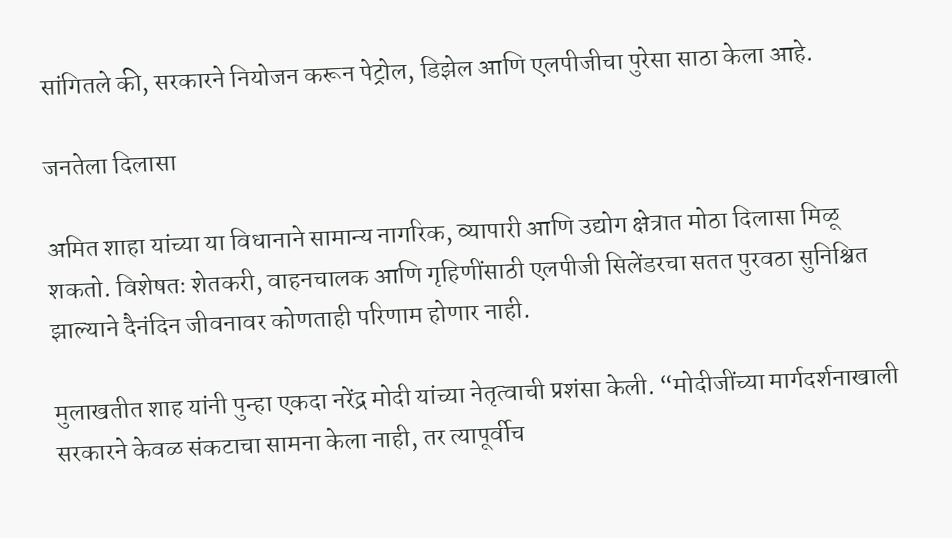सांगितले की, सरकारने नियोजन करून पेट्रोल, डिझेल आणि एलपीजीचा पुरेसा साठा केला आहे.

जनतेला दिलासा

अमित शाहा यांच्या या विधानाने सामान्य नागरिक, व्यापारी आणि उद्योग क्षेत्रात मोठा दिलासा मिळू शकतो. विशेषतः शेतकरी, वाहनचालक आणि गृहिणींसाठी एलपीजी सिलेंडरचा सतत पुरवठा सुनिश्चित झाल्याने दैनंदिन जीवनावर कोणताही परिणाम होणार नाही.

मुलाखतीत शाह यांनी पुन्हा एकदा नरेंद्र मोदी यांच्या नेतृत्वाची प्रशंसा केली. “मोदीजींच्या मार्गदर्शनाखाली सरकारने केवळ संकटाचा सामना केला नाही, तर त्यापूर्वीच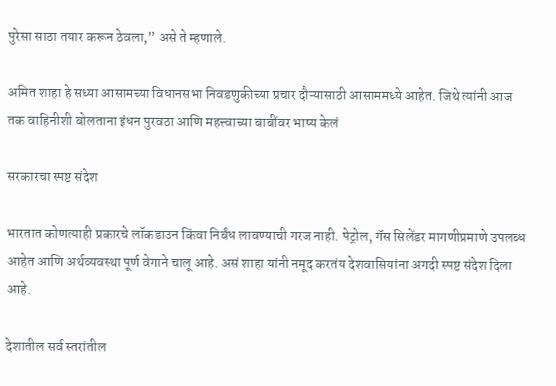पुरेसा साठा तयार करून ठेवला,” असे ते म्हणाले.

अमित शाहा हे सध्या आसामच्या विधानसभा निवडणुकीच्या प्रचार दौऱ्यासाठी आसाममध्ये आहेत. जिथे त्यांनी आज तक वाहिनीशी बोलताना इंधन पुरवठा आणि महत्त्वाच्या बाबींवर भाष्य केलं

सरकारचा स्पष्ट संदेश

भारतात कोणत्याही प्रकारचे लॉकडाउन किंवा निर्बंध लावण्याची गरज नाही. पेट्रोल, गॅस सिलेंडर मागणीप्रमाणे उपलब्ध आहेत आणि अर्थव्यवस्था पूर्ण वेगाने चालू आहे. असं शाहा यांनी नमूद करतंय देशवासियांना अगदी स्पष्ट संदेश दिला आहे.

देशातील सर्व स्तरांतील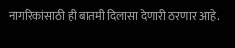नागरिकांसाठी ही बातमी दिलासा देणारी ठरणार आहे.